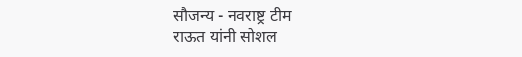सौजन्य - नवराष्ट्र टीम
राऊत यांनी सोशल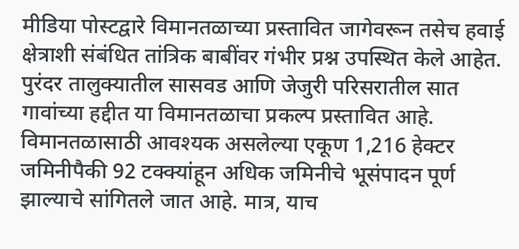मीडिया पोस्टद्वारे विमानतळाच्या प्रस्तावित जागेवरून तसेच हवाई क्षेत्राशी संबंधित तांत्रिक बाबींवर गंभीर प्रश्न उपस्थित केले आहेत. पुरंदर तालुक्यातील सासवड आणि जेजुरी परिसरातील सात गावांच्या हद्दीत या विमानतळाचा प्रकल्प प्रस्तावित आहे. विमानतळासाठी आवश्यक असलेल्या एकूण 1,216 हेक्टर जमिनीपैकी 92 टक्क्यांहून अधिक जमिनीचे भूसंपादन पूर्ण झाल्याचे सांगितले जात आहे. मात्र, याच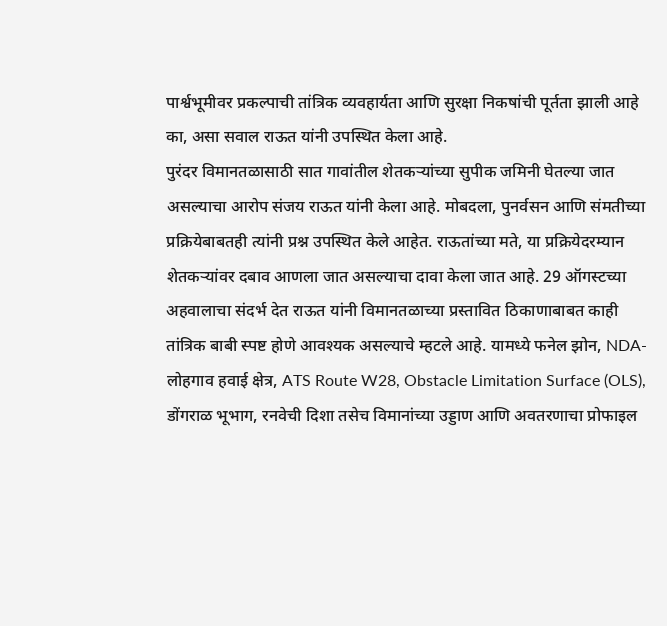पार्श्वभूमीवर प्रकल्पाची तांत्रिक व्यवहार्यता आणि सुरक्षा निकषांची पूर्तता झाली आहे का, असा सवाल राऊत यांनी उपस्थित केला आहे.
पुरंदर विमानतळासाठी सात गावांतील शेतकऱ्यांच्या सुपीक जमिनी घेतल्या जात असल्याचा आरोप संजय राऊत यांनी केला आहे. मोबदला, पुनर्वसन आणि संमतीच्या प्रक्रियेबाबतही त्यांनी प्रश्न उपस्थित केले आहेत. राऊतांच्या मते, या प्रक्रियेदरम्यान शेतकऱ्यांवर दबाव आणला जात असल्याचा दावा केला जात आहे. 29 ऑगस्टच्या अहवालाचा संदर्भ देत राऊत यांनी विमानतळाच्या प्रस्तावित ठिकाणाबाबत काही तांत्रिक बाबी स्पष्ट होणे आवश्यक असल्याचे म्हटले आहे. यामध्ये फनेल झोन, NDA-लोहगाव हवाई क्षेत्र, ATS Route W28, Obstacle Limitation Surface (OLS), डोंगराळ भूभाग, रनवेची दिशा तसेच विमानांच्या उड्डाण आणि अवतरणाचा प्रोफाइल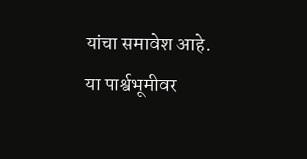यांचा समावेश आहे. या पार्श्वभूमीवर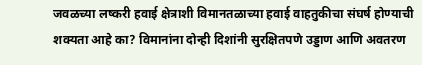जवळच्या लष्करी हवाई क्षेत्राशी विमानतळाच्या हवाई वाहतुकीचा संघर्ष होण्याची शक्यता आहे का? विमानांना दोन्ही दिशांनी सुरक्षितपणे उड्डाण आणि अवतरण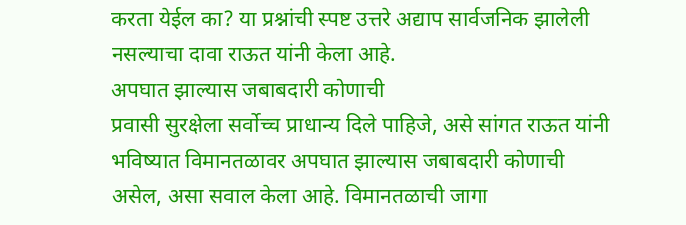करता येईल का? या प्रश्नांची स्पष्ट उत्तरे अद्याप सार्वजनिक झालेली नसल्याचा दावा राऊत यांनी केला आहे.
अपघात झाल्यास जबाबदारी कोणाची
प्रवासी सुरक्षेला सर्वोच्च प्राधान्य दिले पाहिजे, असे सांगत राऊत यांनी भविष्यात विमानतळावर अपघात झाल्यास जबाबदारी कोणाची असेल, असा सवाल केला आहे. विमानतळाची जागा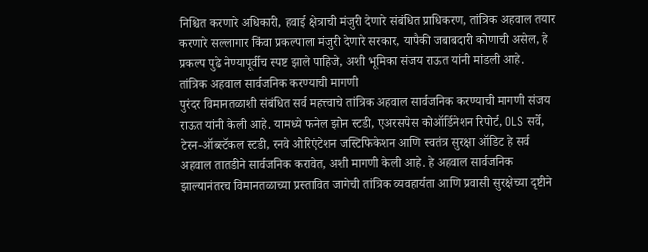निश्चित करणारे अधिकारी, हवाई क्षेत्राची मंजुरी देणारे संबंधित प्राधिकरण, तांत्रिक अहवाल तयार करणारे सल्लागार किंवा प्रकल्पाला मंजुरी देणारे सरकार, यापैकी जबाबदारी कोणाची असेल, हे प्रकल्प पुढे नेण्यापूर्वीच स्पष्ट झाले पाहिजे, अशी भूमिका संजय राऊत यांनी मांडली आहे.
तांत्रिक अहवाल सार्वजनिक करण्याची मागणी
पुरंदर विमानतळाशी संबंधित सर्व महत्त्वाचे तांत्रिक अहवाल सार्वजनिक करण्याची मागणी संजय राऊत यांनी केली आहे. यामध्ये फनेल झोन स्टडी, एअरसपेस कोऑर्डिनेशन रिपोर्ट, OLS सर्वे, टेरन-ऑब्स्टॅकल स्टडी, रनवे ओरिएंटेशन जस्टिफिकेशन आणि स्वतंत्र सुरक्षा ऑडिट हे सर्व अहवाल तातडीने सार्वजनिक करावेत, अशी मागणी केली आहे. हे अहवाल सार्वजनिक झाल्यानंतरच विमानतळाच्या प्रस्तावित जागेची तांत्रिक व्यवहार्यता आणि प्रवासी सुरक्षेच्या दृष्टीने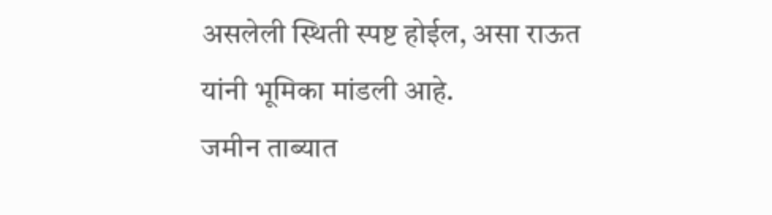असलेली स्थिती स्पष्ट होईल, असा राऊत यांनी भूमिका मांडली आहे.
जमीन ताब्यात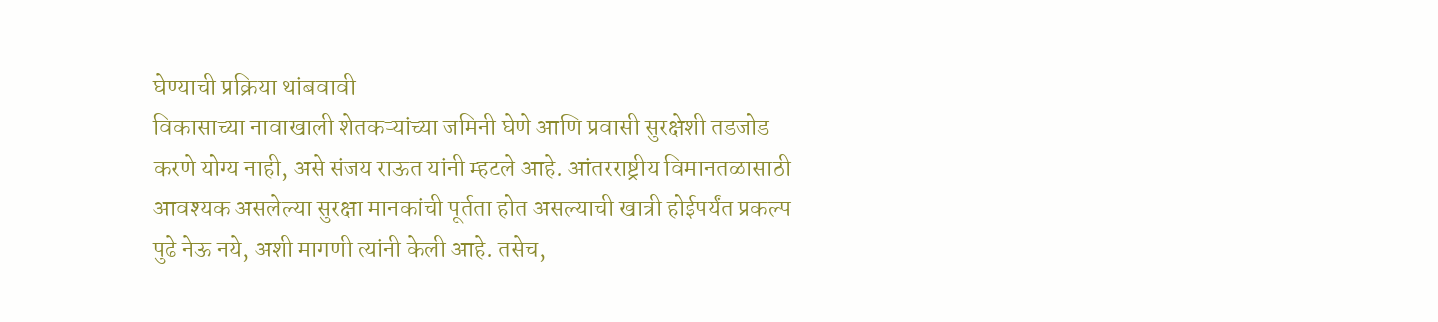घेण्याची प्रक्रिया थांबवावी
विकासाच्या नावाखाली शेतकऱ्यांच्या जमिनी घेणे आणि प्रवासी सुरक्षेशी तडजोड करणे योग्य नाही, असे संजय राऊत यांनी म्हटले आहे. आंतरराष्ट्रीय विमानतळासाठी आवश्यक असलेल्या सुरक्षा मानकांची पूर्तता होत असल्याची खात्री होईपर्यंत प्रकल्प पुढे नेऊ नये, अशी मागणी त्यांनी केली आहे. तसेच,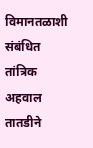विमानतळाशी संबंधित तांत्रिक अहवाल तातडीने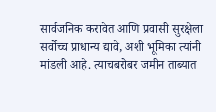सार्वजनिक करावेत आणि प्रवासी सुरक्षेला सर्वोच्च प्राधान्य द्यावे, अशी भूमिका त्यांनी मांडली आहे. त्याचबरोबर जमीन ताब्यात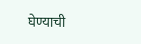घेण्याची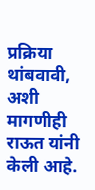प्रक्रिया थांबवावी, अशी मागणीही राऊत यांनी केली आहे.